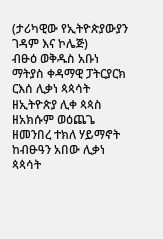(ታሪካዊው የኢትዮጵያውያን ገዳም እና ኮሌጅ)
ብፁዕ ወቅዱስ አቡነ ማትያስ ቀዳማዊ ፓትርያርክ ርእሰ ሊቃነ ጳጳሳት ዘኢትዮጵያ ሊቀ ጳጳስ ዘአክሱም ወዕጨጌ ዘመንበረ ተክለ ሃይማኖት ከብፁዓን አበው ሊቃነ ጳጳሳት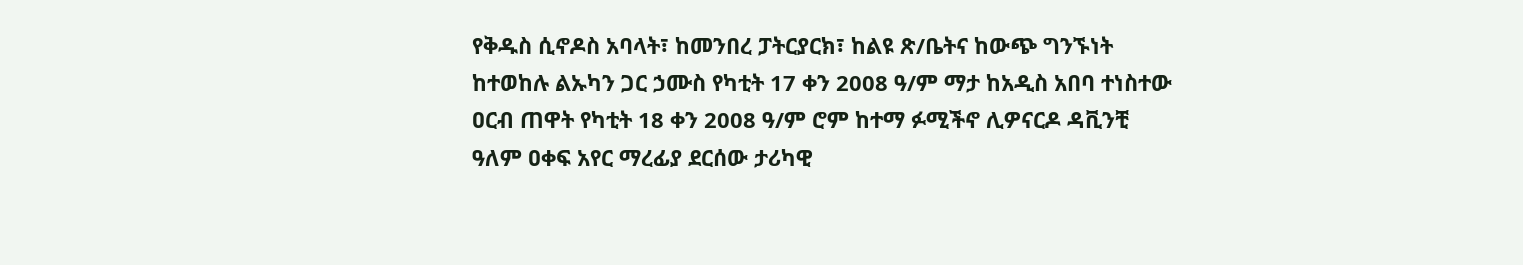የቅዱስ ሲኖዶስ አባላት፣ ከመንበረ ፓትርያርክ፣ ከልዩ ጽ/ቤትና ከውጭ ግንኙነት ከተወከሉ ልኡካን ጋር ኃሙስ የካቲት 17 ቀን 2008 ዓ/ም ማታ ከአዲስ አበባ ተነስተው ዐርብ ጠዋት የካቲት 18 ቀን 2008 ዓ/ም ሮም ከተማ ፉሚችኖ ሊዎናርዶ ዳቪንቺ ዓለም ዐቀፍ አየር ማረፊያ ደርሰው ታሪካዊ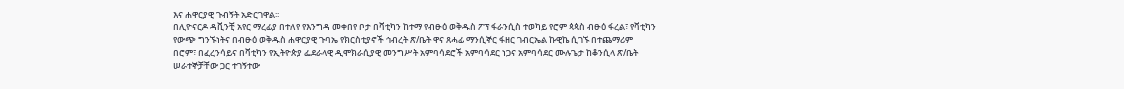እና ሐዋርያዊ ጉብኝት አድርገዋል፡፡
በሊዮናርዶ ዳቪንቺ አየር ማረፊያ በተለየ የእንግዳ መቀበየ ቦታ በቫቲካን ከተማ የብፁዕ ወቅዱስ ፖፕ ፋራንሲስ ተወካይ የሮም ጳጳስ ብፁዕ ፋረል፣ የቫቲካን የውጭ ግንኙነትና በብፁዕ ወቅዱስ ሐዋርያዊ ጉባኤ የክርስቲያኖች ኅብረት ጽ/ቤት ዋና ጸሓፊ ማንሲኞር ፋዘር ገብርኤል ኩዊኬ ሲገኙ በተጨማሪም በሮም፣ በፈረንሳይና በቫቲካን የኢትዮጵያ ፌደራላዊ ዲሞክራሲያዊ መንግሥት አምባሳደሮች አምባሳደር ነጋና አምባሳደር ሙሉጌታ ከቆንሲላ ጽ/ቤት ሠራተኞቻቸው ጋር ተገኝተው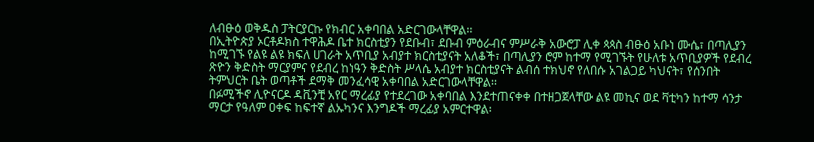ለብፁዕ ወቅዱስ ፓትርያርኩ የክብር አቀባበል አድርገውላቸዋል፡፡
በኢትዮጵያ ኦርቶዶክስ ተዋሕዶ ቤተ ክርስቲያን የደቡብ፣ ደቡብ ምዕራብና ምሥራቅ አውሮፓ ሊቀ ጳጳስ ብፁዕ አቡነ ሙሴ፣ በጣሊያን ከሚገኙ የልዩ ልዩ ክፍለ ሀገራት አጥቢያ አብያተ ክርስቲያናት አለቆች፣ በጣሊያን ሮም ከተማ የሚገኙት የሁለቱ አጥቢያዎች የደብረ ጽዮን ቅድስት ማርያምና የደብረ ከነዓን ቅድስት ሥላሴ አብያተ ክርስቲያናት ልብሰ ተክህኖ የለበሱ አገልጋይ ካህናት፣ የሰንበት ትምህርት ቤት ወጣቶች ደማቅ መንፈሳዊ አቀባበል አድርገውላቸዋል፡፡
በፉሚችኖ ሊዮናርዶ ዳቪንቺ አየር ማረፊያ የተደረገው አቀባበል እንደተጠናቀቀ በተዘጋጀላቸው ልዩ መኪና ወደ ቫቲካን ከተማ ሳንታ ማርታ የዓለም ዐቀፍ ከፍተኛ ልኡካንና እንግዶች ማረፊያ አምርተዋል፡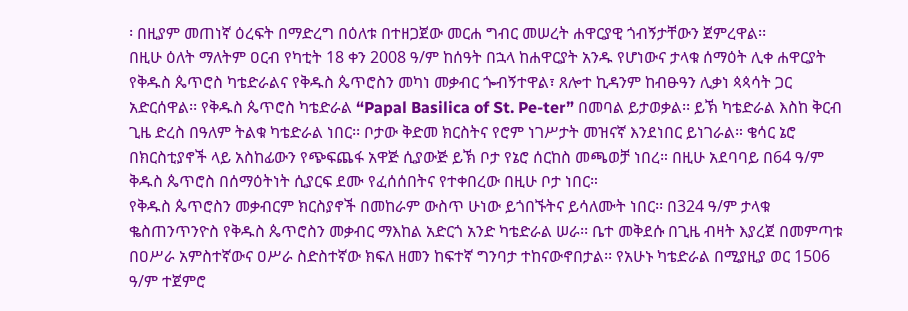፡ በዚያም መጠነኛ ዕረፍት በማድረግ በዕለቱ በተዘጋጀው መርሐ ግብር መሠረት ሐዋርያዊ ጎብኝታቸውን ጀምረዋል፡፡
በዚሁ ዕለት ማለትም ዐርብ የካቲት 18 ቀን 2008 ዓ/ም ከሰዓት በኋላ ከሐዋርያት አንዱ የሆነውና ታላቁ ሰማዕት ሊቀ ሐዋርያት የቅዱስ ጴጥሮስ ካቴድራልና የቅዱስ ጴጥሮስን መካነ መቃብር ጐብኝተዋል፣ ጸሎተ ኪዳንም ከብፁዓን ሊቃነ ጳጳሳት ጋር አድርሰዋል፡፡ የቅዱስ ጴጥሮስ ካቴድራል “Papal Basilica of St. Pe-ter” በመባል ይታወቃል፡፡ ይኽ ካቴድራል እስከ ቅርብ ጊዜ ድረስ በዓለም ትልቁ ካቴድራል ነበር፡፡ ቦታው ቅድመ ክርስትና የሮም ነገሥታት መዝናኛ እንደነበር ይነገራል። ቄሳር ኔሮ በክርስቲያኖች ላይ አስከፊውን የጭፍጨፋ አዋጅ ሲያውጅ ይኽ ቦታ የኔሮ ሰርከስ መጫወቻ ነበረ። በዚሁ አደባባይ በ64 ዓ/ም ቅዱስ ጴጥሮስ በሰማዕትነት ሲያርፍ ደሙ የፈሰሰበትና የተቀበረው በዚሁ ቦታ ነበር።
የቅዱስ ጴጥሮስን መቃብርም ክርስያኖች በመከራም ውስጥ ሁነው ይጎበኙትና ይሳለሙት ነበር፡፡ በ324 ዓ/ም ታላቁ ቈስጠንጥንዮስ የቅዱስ ጴጥሮስን መቃብር ማእከል አድርጎ አንድ ካቴድራል ሠራ፡፡ ቤተ መቅደሱ በጊዜ ብዛት እያረጀ በመምጣቱ በዐሥራ አምስተኛውና ዐሥራ ስድስተኛው ክፍለ ዘመን ከፍተኛ ግንባታ ተከናውኖበታል፡፡ የአሁኑ ካቴድራል በሚያዚያ ወር 1506 ዓ/ም ተጀምሮ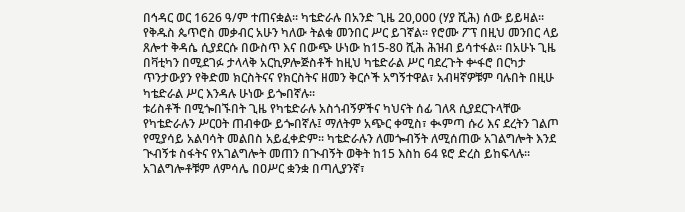በኅዳር ወር 1626 ዓ/ም ተጠናቋል፡፡ ካቴድራሉ በአንድ ጊዜ 20,000 (ሃያ ሺሕ) ሰው ይይዛል። የቅዱስ ጴጥሮስ መቃብር አሁን ካለው ትልቁ መንበር ሥር ይገኛል፡፡ የሮሙ ፖፕ በዚህ መንበር ላይ ጸሎተ ቅዳሴ ሲያደርሱ በውስጥ እና በውጭ ሁነው ከ15-80 ሺሕ ሕዝብ ይሳተፋል፡፡ በአሁኑ ጊዜ በቫቲካን በሚደገፉ ታላላቅ አርኪዎሎጅስቶች ከዚህ ካቴድራል ሥር ባደረጉት ቍፋሮ በርካታ ጥንታውያን የቅድመ ክርስትናና የክርስትና ዘመን ቅርሶች አግኝተዋል፣ አብዛኛዎቹም ባሉበት በዚሁ ካቴድራል ሥር እንዳሉ ሁነው ይጐበኛሉ፡፡
ቱሪስቶች በሚጐበኙበት ጊዜ የካቴድራሉ አስጎብኝዎችና ካህናት ሰፊ ገለጻ ሲያደርጉላቸው የካቴድራሉን ሥርዐት ጠብቀው ይጐበኛሉ፤ ማለትም አጭር ቀሚስ፣ ቊምጣ ሱሪ እና ደረትን ገልጦ የሚያሳይ አልባሳት መልበስ አይፈቀድም። ካቴድራሉን ለመጐብኝት ለሚሰጠው አገልግሎት እንደ ጒብኝቱ ስፋትና የአገልግሎት መጠን በጒብኝት ወቅት ከ15 እስከ 64 ዩሮ ድረስ ይከፍላሉ፡፡ አገልግሎቶቹም ለምሳሌ በዐሥር ቋንቋ በጣሊያንኛ፣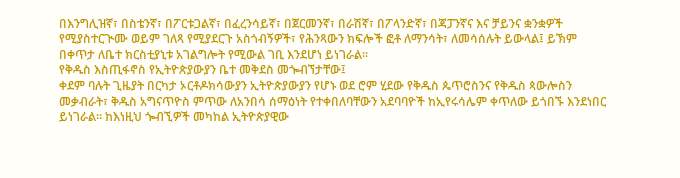በእንግሊዝኛ፣ በስቴንኛ፣ በፖርቱጋልኛ፣ በፈረንሳይኛ፣ በጀርመንኛ፣ በራሽኛ፣ በፖላንድኛ፣ በጃፓንኛና እና ቻይንና ቋንቋዎች የሚያስተርጒሙ ወይም ገለጻ የሚያደርጉ አስጎብኝዎች፣ የሕንጻውን ክፍሎች ፎቶ ለማንሳት፣ ለመሳሰሉት ይውላል፤ ይኽም በቀጥታ ለቤተ ክርስቲያኒቱ አገልግሎት የሚውል ገቢ እንደሆነ ይነገራል፡፡
የቅዱስ እስጢፋኖስ የኢትዮጵያውያን ቤተ መቅደስ መጐብኘታቸው፤
ቀደም ባሉት ጊዜያት በርካታ ኦርቶዶክሳውያን ኢትዮጵያውያን የሆኑ ወደ ሮም ሂደው የቅዱስ ጴጥሮስንና የቅዱስ ጳውሎስን መቃብራት፣ ቅዱስ አግናጥዮስ ምጥው ለአንበሳ ሰማዕነት የተቀበለባቸውን አደባባዮች ከኢየሩሳሌም ቀጥለው ይጎበኙ እንደነበር ይነገራል፡፡ ከእነዚህ ጐብኚዎች መካከል ኢትዮጵያዊው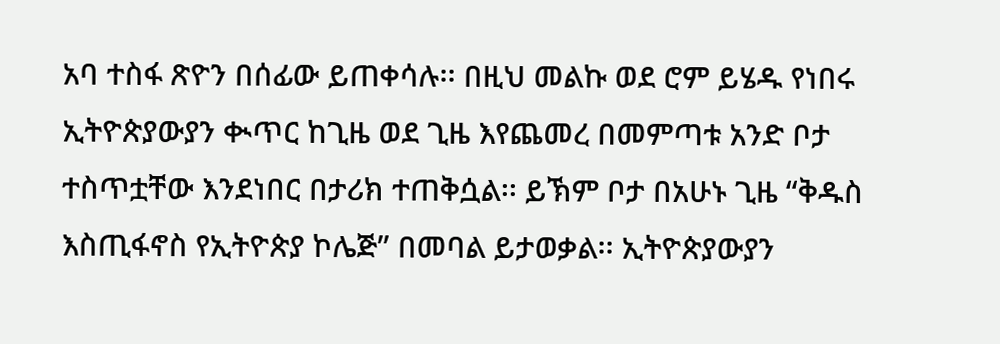አባ ተስፋ ጽዮን በሰፊው ይጠቀሳሉ፡፡ በዚህ መልኩ ወደ ሮም ይሄዱ የነበሩ ኢትዮጵያውያን ቊጥር ከጊዜ ወደ ጊዜ እየጨመረ በመምጣቱ አንድ ቦታ ተስጥቷቸው እንደነበር በታሪክ ተጠቅሷል፡፡ ይኽም ቦታ በአሁኑ ጊዜ “ቅዱስ እስጢፋኖስ የኢትዮጵያ ኮሌጅ” በመባል ይታወቃል፡፡ ኢትዮጵያውያን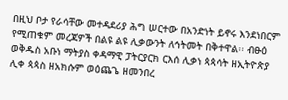በዚህ ቦታ የራሳቸው መተዳደሪያ ሕግ ሠርተው በአንድነት ይኖሩ እንደነበርም የሚጠቁም መረጃዎች በልዩ ልዩ ሊቃውንት ለኅትመት በቅተዋል፡፡ ብፁዕ ወቅዱስ አቡነ ማትያስ ቀዳማዊ ፓትርያርክ ርእሰ ሊቃነ ጳጳሳት ዘኢትዮጵያ ሊቀ ጳጳስ ዘአክሱም ወዕጨጌ ዘመንበረ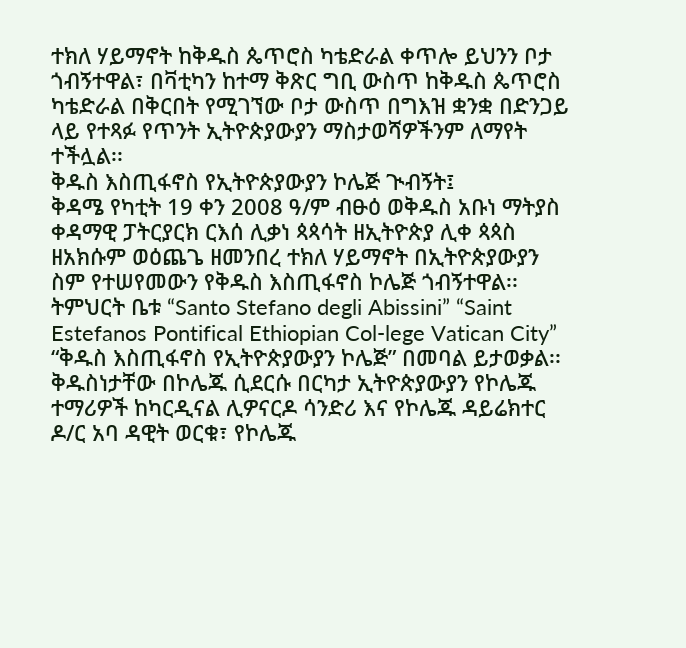ተክለ ሃይማኖት ከቅዱስ ጴጥሮስ ካቴድራል ቀጥሎ ይህንን ቦታ ጎብኝተዋል፣ በቫቲካን ከተማ ቅጽር ግቢ ውስጥ ከቅዱስ ጴጥሮስ ካቴድራል በቅርበት የሚገኘው ቦታ ውስጥ በግእዝ ቋንቋ በድንጋይ ላይ የተጻፉ የጥንት ኢትዮጵያውያን ማስታወሻዎችንም ለማየት ተችሏል፡፡
ቅዱስ እስጢፋኖስ የኢትዮጵያውያን ኮሌጅ ጒብኝት፤
ቅዳሜ የካቲት 19 ቀን 2008 ዓ/ም ብፁዕ ወቅዱስ አቡነ ማትያስ ቀዳማዊ ፓትርያርክ ርእሰ ሊቃነ ጳጳሳት ዘኢትዮጵያ ሊቀ ጳጳስ ዘአክሱም ወዕጨጌ ዘመንበረ ተክለ ሃይማኖት በኢትዮጵያውያን ስም የተሠየመውን የቅዱስ እስጢፋኖስ ኮሌጅ ጎብኝተዋል፡፡ ትምህርት ቤቱ “Santo Stefano degli Abissini” “Saint Estefanos Pontifical Ethiopian Col-lege Vatican City” “ቅዱስ እስጢፋኖስ የኢትዮጵያውያን ኮሌጅ” በመባል ይታወቃል፡፡ ቅዱስነታቸው በኮሌጁ ሲደርሱ በርካታ ኢትዮጵያውያን የኮሌጁ ተማሪዎች ከካርዲናል ሊዎናርዶ ሳንድሪ እና የኮሌጁ ዳይሬክተር ዶ/ር አባ ዳዊት ወርቁ፣ የኮሌጁ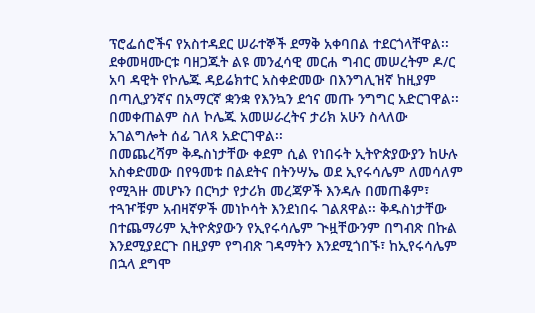ፕሮፌሰሮችና የአስተዳደር ሠራተኞች ደማቅ አቀባበል ተደርጎላቸዋል፡፡ ደቀመዛሙርቱ ባዘጋጁት ልዩ መንፈሳዊ መርሐ ግብር መሠረትም ዶ/ር አባ ዳዊት የኮሌጁ ዳይሬክተር አስቀድመው በእንግሊዝኛ ከዚያም በጣሊያንኛና በአማርኛ ቋንቋ የእንኳን ደኅና መጡ ንግግር አድርገዋል፡፡ በመቀጠልም ስለ ኮሌጁ አመሠራረትና ታሪክ አሁን ስላለው አገልግሎት ሰፊ ገለጻ አድርገዋል፡፡
በመጨረሻም ቅዱስነታቸው ቀደም ሲል የነበሩት ኢትዮጵያውያን ከሁሉ አስቀድመው በየዓመቱ በልደትና በትንሣኤ ወደ ኢየሩሳሌም ለመሳለም የሚጓዙ መሆኑን በርካታ የታሪክ መረጃዎች እንዳሉ በመጠቆም፣ ተጓዦቹም አብዛኛዎች መነኮሳት እንደነበሩ ገልጸዋል፡፡ ቅዱስነታቸው በተጨማሪም ኢትዮጵያውን የኢየሩሳሌም ጒዟቸውንም በግብጽ በኩል እንደሚያደርጉ በዚያም የግብጽ ገዳማትን እንደሚጎበኙ፣ ከኢየሩሳሌም በኋላ ደግሞ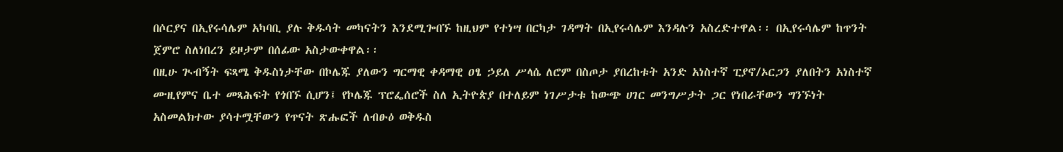በሶርያና በኢየሩሳሌም አካባቢ ያሉ ቅዱሳት መካናትን እንደሚጐበኙ ከዚህም የተነሣ በርካታ ገዳማት በኢየሩሳሌም እንዳሉን አስረድተዋል፡፡ በኢየሩሳሌም ከጥንት ጀምሮ ስለነበረን ይዞታም በሰፊው አስታውቀዋል፡፡
በዚሁ ጒብኝት ፍጻሜ ቅዱስነታቸው በኮሌጁ ያለውን ግርማዊ ቀዳማዊ ዐፄ ኃይለ ሥላሴ ለሮም በስጦታ ያበረከቱት አንድ አነስተኛ ፒያኖ/ኦርጋን ያለበትን አነስተኛ ሙዚየምና ቤተ መጻሕፍት የጎበኙ ሲሆን፤ የኮሌጁ ፕሮፌሰሮች ስለ ኢትዮጵያ በተለይም ነገሥታቱ ከውጭ ሀገር መንግሥታት ጋር የነበራቸውን ግንኙነት አስመልክተው ያሳተሟቸውን የጥናት ጽሑፎች ለብፁዕ ወቅዱስ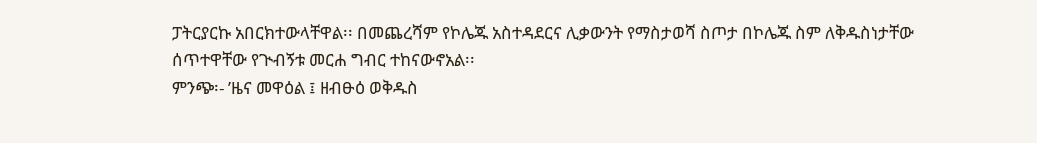ፓትርያርኩ አበርክተውላቸዋል፡፡ በመጨረሻም የኮሌጁ አስተዳደርና ሊቃውንት የማስታወሻ ስጦታ በኮሌጁ ስም ለቅዱስነታቸው ሰጥተዋቸው የጒብኝቱ መርሐ ግብር ተከናውኖአል፡፡
ምንጭ፡- ’ዜና መዋዕል ፤ ዘብፁዕ ወቅዱስ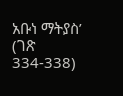አቡነ ማትያስ’ (ገጽ 334-338)